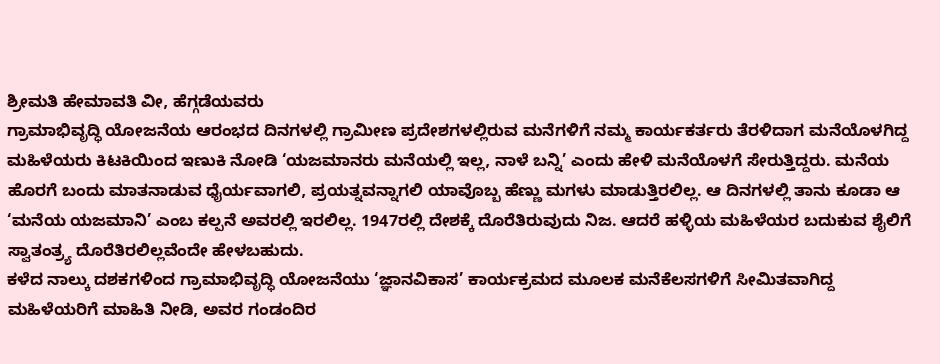ಶ್ರೀಮತಿ ಹೇಮಾವತಿ ವೀ, ಹೆಗ್ಗಡೆಯವರು
ಗ್ರಾಮಾಭಿವೃದ್ಧಿ ಯೋಜನೆಯ ಆರಂಭದ ದಿನಗಳಲ್ಲಿ ಗ್ರಾಮೀಣ ಪ್ರದೇಶಗಳಲ್ಲಿರುವ ಮನೆಗಳಿಗೆ ನಮ್ಮ ಕಾರ್ಯಕರ್ತರು ತೆರಳಿದಾಗ ಮನೆಯೊಳಗಿದ್ದ ಮಹಿಳೆಯರು ಕಿಟಕಿಯಿಂದ ಇಣುಕಿ ನೋಡಿ ‘ಯಜಮಾನರು ಮನೆಯಲ್ಲಿ ಇಲ್ಲ, ನಾಳೆ ಬನ್ನಿ’ ಎಂದು ಹೇಳಿ ಮನೆಯೊಳಗೆ ಸೇರುತ್ತಿದ್ದರು. ಮನೆಯ ಹೊರಗೆ ಬಂದು ಮಾತನಾಡುವ ಧೈರ್ಯವಾಗಲಿ, ಪ್ರಯತ್ನವನ್ನಾಗಲಿ ಯಾವೊಬ್ಬ ಹೆಣ್ಣು ಮಗಳು ಮಾಡುತ್ತಿರಲಿಲ್ಲ. ಆ ದಿನಗಳಲ್ಲಿ ತಾನು ಕೂಡಾ ಆ ‘ಮನೆಯ ಯಜಮಾನಿ’ ಎಂಬ ಕಲ್ಪನೆ ಅವರಲ್ಲಿ ಇರಲಿಲ್ಲ. 1947ರಲ್ಲಿ ದೇಶಕ್ಕೆ ದೊರೆತಿರುವುದು ನಿಜ. ಆದರೆ ಹಳ್ಳಿಯ ಮಹಿಳೆಯರ ಬದುಕುವ ಶೈಲಿಗೆ ಸ್ವಾತಂತ್ರ್ಯ ದೊರೆತಿರಲಿಲ್ಲವೆಂದೇ ಹೇಳಬಹುದು.
ಕಳೆದ ನಾಲ್ಕು ದಶಕಗಳಿಂದ ಗ್ರಾಮಾಭಿವೃದ್ಧಿ ಯೋಜನೆಯು ‘ಜ್ಞಾನವಿಕಾಸ’ ಕಾರ್ಯಕ್ರಮದ ಮೂಲಕ ಮನೆಕೆಲಸಗಳಿಗೆ ಸೀಮಿತವಾಗಿದ್ದ ಮಹಿಳೆಯರಿಗೆ ಮಾಹಿತಿ ನೀಡಿ, ಅವರ ಗಂಡಂದಿರ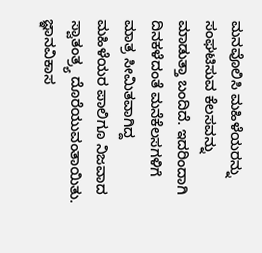ಮನವೊಲಿಸಿ ಮಹಿಳೆಯರನ್ನು ಸಂಘಟಿಸುವ ಕೆಲಸವನ್ನು ಮಾಡುತ್ತಾ ಬಂದಿದೆ. ಇದರಿಂದಾಗಿ ದಿನಕಳೆದಂತೆ ಮನೆಕೆಲಸಗಳಿಗೆ ಮಾತ್ರ ಸೀಮಿತವಾಗಿದ್ದ ಮಹಿಳೆಯರ ಪಾಲಿಗೂ ನಿಜವಾದ ಸ್ವಾತಂತ್ರ್ಯ ದೊರೆಯುವಂತಾಯಿತು. ಜ್ಞಾನವಿಕಾಸ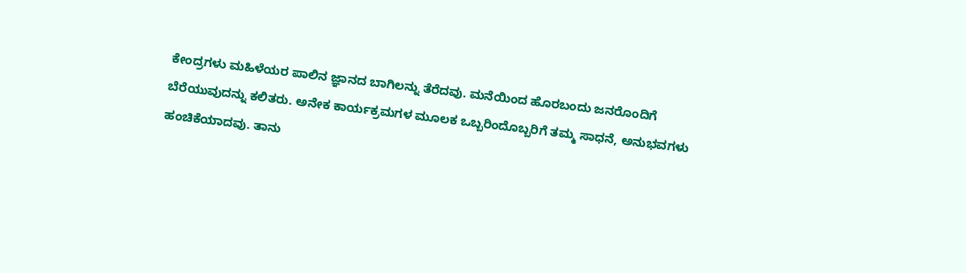ಕೇಂದ್ರಗಳು ಮಹಿಳೆಯರ ಪಾಲಿನ ಜ್ಞಾನದ ಬಾಗಿಲನ್ನು ತೆರೆದವು. ಮನೆಯಿಂದ ಹೊರಬಂದು ಜನರೊಂದಿಗೆ ಬೆರೆಯುವುದನ್ನು ಕಲಿತರು. ಅನೇಕ ಕಾರ್ಯಕ್ರಮಗಳ ಮೂಲಕ ಒಬ್ಬರಿಂದೊಬ್ಬರಿಗೆ ತಮ್ಮ ಸಾಧನೆ, ಅನುಭವಗಳು ಹಂಚಿಕೆಯಾದವು. ತಾನು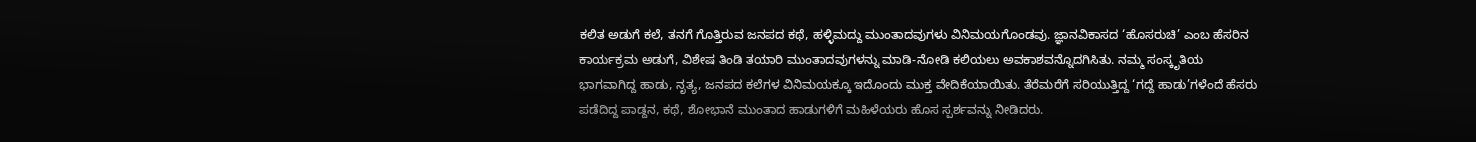ಕಲಿತ ಅಡುಗೆ ಕಲೆ, ತನಗೆ ಗೊತ್ತಿರುವ ಜನಪದ ಕಥೆ, ಹಳ್ಳಿಮದ್ದು ಮುಂತಾದವುಗಳು ವಿನಿಮಯಗೊಂಡವು. ಜ್ಞಾನವಿಕಾಸದ ‘ಹೊಸರುಚಿ’ ಎಂಬ ಹೆಸರಿನ ಕಾರ್ಯಕ್ರಮ ಅಡುಗೆ, ವಿಶೇಷ ತಿಂಡಿ ತಯಾರಿ ಮುಂತಾದವುಗಳನ್ನು ಮಾಡಿ-ನೋಡಿ ಕಲಿಯಲು ಅವಕಾಶವನ್ನೊದಗಿಸಿತು. ನಮ್ಮ ಸಂಸ್ಕೃತಿಯ ಭಾಗವಾಗಿದ್ದ ಹಾಡು, ನೃತ್ಯ, ಜನಪದ ಕಲೆಗಳ ವಿನಿಮಯಕ್ಕೂ ಇದೊಂದು ಮುಕ್ತ ವೇದಿಕೆಯಾಯಿತು. ತೆರೆಮರೆಗೆ ಸರಿಯುತ್ತಿದ್ದ ‘ಗದ್ದೆ ಹಾಡು’ಗಳೆಂದೆ ಹೆಸರು ಪಡೆದಿದ್ದ ಪಾಡ್ದನ, ಕಥೆ, ಶೋಭಾನೆ ಮುಂತಾದ ಹಾಡುಗಳಿಗೆ ಮಹಿಳೆಯರು ಹೊಸ ಸ್ಪರ್ಶವನ್ನು ನೀಡಿದರು.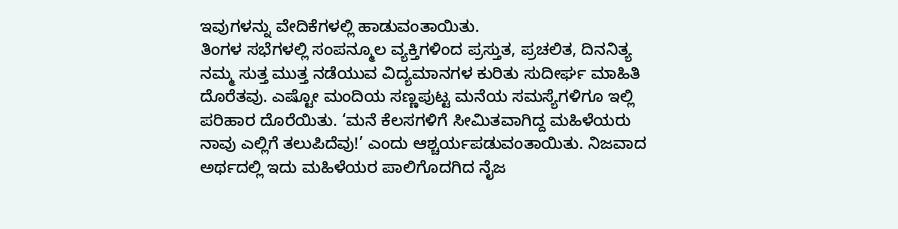ಇವುಗಳನ್ನು ವೇದಿಕೆಗಳಲ್ಲಿ ಹಾಡುವಂತಾಯಿತು.
ತಿಂಗಳ ಸಭೆಗಳಲ್ಲಿ ಸಂಪನ್ಮೂಲ ವ್ಯಕ್ತಿಗಳಿಂದ ಪ್ರಸ್ತುತ, ಪ್ರಚಲಿತ, ದಿನನಿತ್ಯ ನಮ್ಮ ಸುತ್ತ ಮುತ್ತ ನಡೆಯುವ ವಿದ್ಯಮಾನಗಳ ಕುರಿತು ಸುದೀರ್ಘ ಮಾಹಿತಿ ದೊರೆತವು. ಎಷ್ಟೋ ಮಂದಿಯ ಸಣ್ಣಪುಟ್ಟ ಮನೆಯ ಸಮಸ್ಯೆಗಳಿಗೂ ಇಲ್ಲಿ ಪರಿಹಾರ ದೊರೆಯಿತು. ‘ಮನೆ ಕೆಲಸಗಳಿಗೆ ಸೀಮಿತವಾಗಿದ್ದ ಮಹಿಳೆಯರು ನಾವು ಎಲ್ಲಿಗೆ ತಲುಪಿದೆವು!’ ಎಂದು ಆಶ್ಚರ್ಯಪಡುವಂತಾಯಿತು. ನಿಜವಾದ ಅರ್ಥದಲ್ಲಿ ಇದು ಮಹಿಳೆಯರ ಪಾಲಿಗೊದಗಿದ ನೈಜ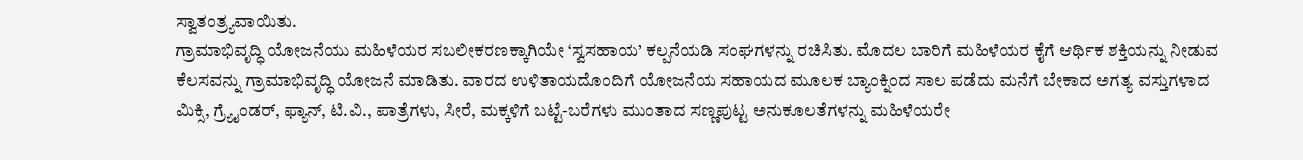ಸ್ವಾತಂತ್ರ್ಯವಾಯಿತು.
ಗ್ರಾಮಾಭಿವೃದ್ಧಿ ಯೋಜನೆಯು ಮಹಿಳೆಯರ ಸಬಲೀಕರಣಕ್ಕಾಗಿಯೇ ‘ಸ್ವಸಹಾಯ’ ಕಲ್ಪನೆಯಡಿ ಸಂಘಗಳನ್ನು ರಚಿಸಿತು. ಮೊದಲ ಬಾರಿಗೆ ಮಹಿಳೆಯರ ಕೈಗೆ ಆರ್ಥಿಕ ಶಕ್ತಿಯನ್ನು ನೀಡುವ ಕೆಲಸವನ್ನು ಗ್ರಾಮಾಭಿವೃದ್ಧಿ ಯೋಜನೆ ಮಾಡಿತು. ವಾರದ ಉಳಿತಾಯದೊಂದಿಗೆ ಯೋಜನೆಯ ಸಹಾಯದ ಮೂಲಕ ಬ್ಯಾಂಕ್ನಿಂದ ಸಾಲ ಪಡೆದು ಮನೆಗೆ ಬೇಕಾದ ಅಗತ್ಯ ವಸ್ತುಗಳಾದ ಮಿಕ್ಸಿ, ಗ್ರ್ಯೈಂಡರ್, ಫ್ಯಾನ್, ಟಿ.ವಿ., ಪಾತ್ರೆಗಳು, ಸೀರೆ, ಮಕ್ಕಳಿಗೆ ಬಟ್ಟೆ-ಬರೆಗಳು ಮುಂತಾದ ಸಣ್ಣಪುಟ್ಟ ಅನುಕೂಲತೆಗಳನ್ನು ಮಹಿಳೆಯರೇ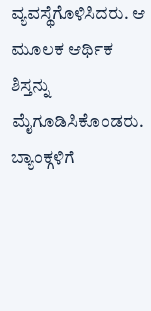ವ್ಯವಸ್ಥೆಗೊಳಿಸಿದರು. ಆ ಮೂಲಕ ಆರ್ಥಿಕ ಶಿಸ್ತನ್ನು ಮೈಗೂಡಿಸಿಕೊಂಡರು. ಬ್ಯಾಂಕ್ಗಳಿಗೆ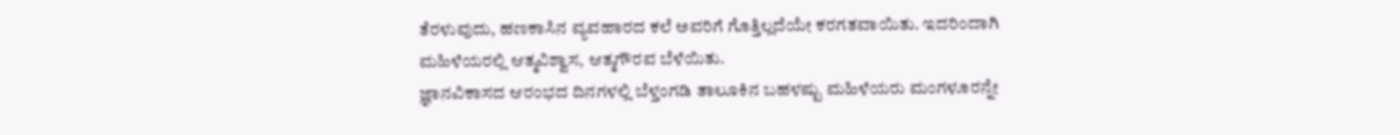ತೆರಳುವುದು, ಹಣಕಾಸಿನ ವ್ಯವಹಾರದ ಕಲೆ ಅವರಿಗೆ ಗೊತ್ತಿಲ್ಲದೆಯೇ ಕರಗತವಾಯಿತು. ಇದರಿಂದಾಗಿ ಮಹಿಳೆಯರಲ್ಲಿ ಆತ್ಮವಿಶ್ವಾಸ, ಆತ್ಮಗೌರವ ಬೆಳೆಯಿತು.
ಜ್ಞಾನವಿಕಾಸದ ಆರಂಭದ ದಿನಗಳಲ್ಲಿ ಬೆಳ್ತಂಗಡಿ ತಾಲೂಕಿನ ಬಹಳಷ್ಟು ಮಹಿಳೆಯರು ಮಂಗಳೂರನ್ನೇ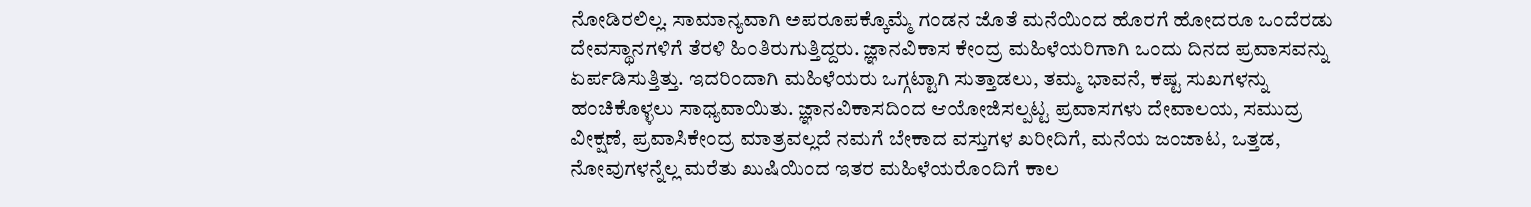ನೋಡಿರಲಿಲ್ಲ. ಸಾಮಾನ್ಯವಾಗಿ ಅಪರೂಪಕ್ಕೊಮ್ಮೆ ಗಂಡನ ಜೊತೆ ಮನೆಯಿಂದ ಹೊರಗೆ ಹೋದರೂ ಒಂದೆರಡು ದೇವಸ್ಥಾನಗಳಿಗೆ ತೆರಳಿ ಹಿಂತಿರುಗುತ್ತಿದ್ದರು. ಜ್ಞಾನವಿಕಾಸ ಕೇಂದ್ರ ಮಹಿಳೆಯರಿಗಾಗಿ ಒಂದು ದಿನದ ಪ್ರವಾಸವನ್ನು ಏರ್ಪಡಿಸುತ್ತಿತ್ತು. ಇದರಿಂದಾಗಿ ಮಹಿಳೆಯರು ಒಗ್ಗಟ್ಟಾಗಿ ಸುತ್ತಾಡಲು, ತಮ್ಮ ಭಾವನೆ, ಕಷ್ಟ ಸುಖಗಳನ್ನು ಹಂಚಿಕೊಳ್ಳಲು ಸಾಧ್ಯವಾಯಿತು. ಜ್ಞಾನವಿಕಾಸದಿಂದ ಆಯೋಜಿಸಲ್ಪಟ್ಟ ಪ್ರವಾಸಗಳು ದೇವಾಲಯ, ಸಮುದ್ರ ವೀಕ್ಷಣೆ, ಪ್ರವಾಸಿಕೇಂದ್ರ ಮಾತ್ರವಲ್ಲದೆ ನಮಗೆ ಬೇಕಾದ ವಸ್ತುಗಳ ಖರೀದಿಗೆ, ಮನೆಯ ಜಂಜಾಟ, ಒತ್ತಡ, ನೋವುಗಳನ್ನೆಲ್ಲ ಮರೆತು ಖುಷಿಯಿಂದ ಇತರ ಮಹಿಳೆಯರೊಂದಿಗೆ ಕಾಲ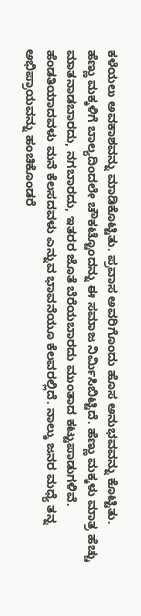ಕಳೆಯಲು ಅವಕಾಶವನ್ನು ಮಾಡಿಕೊಟ್ಟಿತು. ಪ್ರವಾಸ ಅವರಿಗೊಂದು ಹೊಸ ಅನುಭವವನ್ನು ಕೊಟ್ಟಿತು.
ಹೆಣ್ಣು ಮಕ್ಕಳಿಗೆ ಬಾಲ್ಯದಿಂದಲೇ ಚೌಕಟ್ಟೊಂದನ್ನು ಈ ಸಮಾಜ ನಿರ್ಮಿಸಿಬಿಟ್ಟಿದೆ. ಹೆಣ್ಣು ಮಕ್ಕಳು ಮಾತ್ರ ಹೆಚ್ಚು ಮಾತನಾಡಬಾರದು, ನಗಬಾರದು, ಇತರರ ಜೊತೆ ಬೆರೆಯಬಾರದು ಮುಂತಾದ ಕಟ್ಟುಪಾಡುಗಳಿವೆ. ಹೆಂಡತಿಯಾದವಳು ಮನೆ ಕೆಲಸದವಳು ಎನ್ನುವ ಭಾವನೆಯೂ ಕೆಲವರಲ್ಲಿದೆ. ನಾಲ್ಕು ಜನರ ಮಧ್ಯೆ ತನ್ನ ಅಭಿಪ್ರಾಯವನ್ನು ಹಂಚಿಕೊಂಡರೆ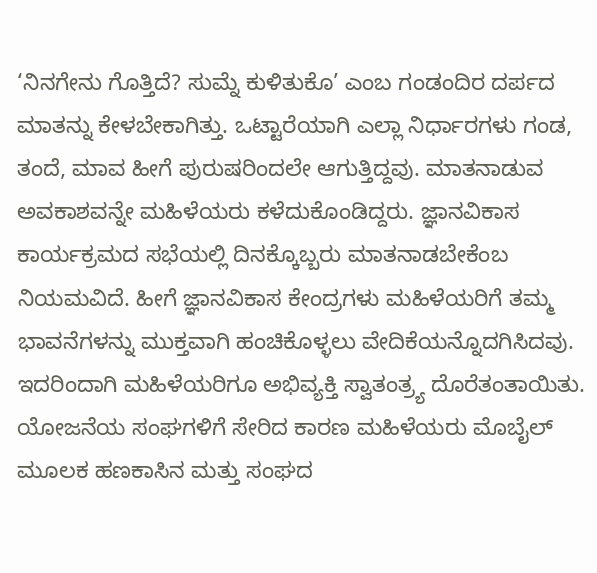‘ನಿನಗೇನು ಗೊತ್ತಿದೆ? ಸುಮ್ನೆ ಕುಳಿತುಕೊ’ ಎಂಬ ಗಂಡಂದಿರ ದರ್ಪದ ಮಾತನ್ನು ಕೇಳಬೇಕಾಗಿತ್ತು. ಒಟ್ಟಾರೆಯಾಗಿ ಎಲ್ಲಾ ನಿರ್ಧಾರಗಳು ಗಂಡ, ತಂದೆ, ಮಾವ ಹೀಗೆ ಪುರುಷರಿಂದಲೇ ಆಗುತ್ತಿದ್ದವು. ಮಾತನಾಡುವ ಅವಕಾಶವನ್ನೇ ಮಹಿಳೆಯರು ಕಳೆದುಕೊಂಡಿದ್ದರು. ಜ್ಞಾನವಿಕಾಸ ಕಾರ್ಯಕ್ರಮದ ಸಭೆಯಲ್ಲಿ ದಿನಕ್ಕೊಬ್ಬರು ಮಾತನಾಡಬೇಕೆಂಬ ನಿಯಮವಿದೆ. ಹೀಗೆ ಜ್ಞಾನವಿಕಾಸ ಕೇಂದ್ರಗಳು ಮಹಿಳೆಯರಿಗೆ ತಮ್ಮ ಭಾವನೆಗಳನ್ನು ಮುಕ್ತವಾಗಿ ಹಂಚಿಕೊಳ್ಳಲು ವೇದಿಕೆಯನ್ನೊದಗಿಸಿದವು. ಇದರಿಂದಾಗಿ ಮಹಿಳೆಯರಿಗೂ ಅಭಿವ್ಯಕ್ತಿ ಸ್ವಾತಂತ್ರ್ಯ ದೊರೆತಂತಾಯಿತು.
ಯೋಜನೆಯ ಸಂಘಗಳಿಗೆ ಸೇರಿದ ಕಾರಣ ಮಹಿಳೆಯರು ಮೊಬೈಲ್ ಮೂಲಕ ಹಣಕಾಸಿನ ಮತ್ತು ಸಂಘದ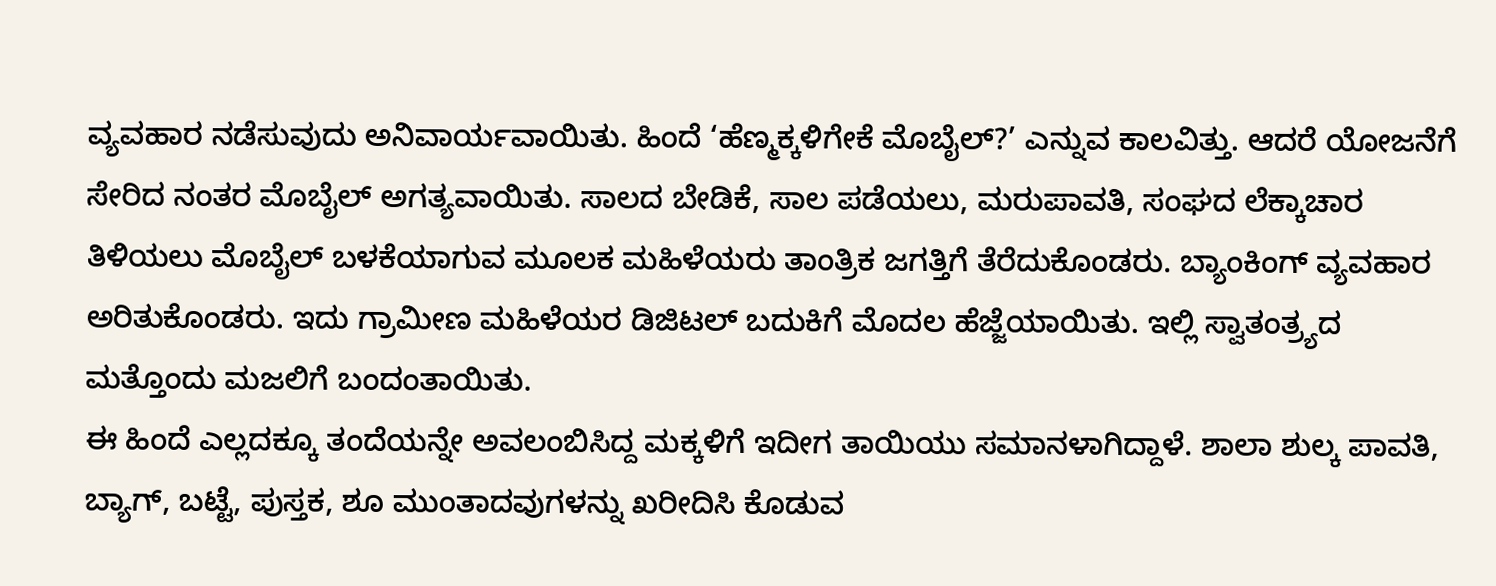ವ್ಯವಹಾರ ನಡೆಸುವುದು ಅನಿವಾರ್ಯವಾಯಿತು. ಹಿಂದೆ ‘ಹೆಣ್ಮಕ್ಕಳಿಗೇಕೆ ಮೊಬೈಲ್?’ ಎನ್ನುವ ಕಾಲವಿತ್ತು. ಆದರೆ ಯೋಜನೆಗೆ ಸೇರಿದ ನಂತರ ಮೊಬೈಲ್ ಅಗತ್ಯವಾಯಿತು. ಸಾಲದ ಬೇಡಿಕೆ, ಸಾಲ ಪಡೆಯಲು, ಮರುಪಾವತಿ, ಸಂಘದ ಲೆಕ್ಕಾಚಾರ ತಿಳಿಯಲು ಮೊಬೈಲ್ ಬಳಕೆಯಾಗುವ ಮೂಲಕ ಮಹಿಳೆಯರು ತಾಂತ್ರಿಕ ಜಗತ್ತಿಗೆ ತೆರೆದುಕೊಂಡರು. ಬ್ಯಾಂಕಿಂಗ್ ವ್ಯವಹಾರ ಅರಿತುಕೊಂಡರು. ಇದು ಗ್ರಾಮೀಣ ಮಹಿಳೆಯರ ಡಿಜಿಟಲ್ ಬದುಕಿಗೆ ಮೊದಲ ಹೆಜ್ಜೆಯಾಯಿತು. ಇಲ್ಲಿ ಸ್ವಾತಂತ್ರ್ಯದ ಮತ್ತೊಂದು ಮಜಲಿಗೆ ಬಂದಂತಾಯಿತು.
ಈ ಹಿಂದೆ ಎಲ್ಲದಕ್ಕೂ ತಂದೆಯನ್ನೇ ಅವಲಂಬಿಸಿದ್ದ ಮಕ್ಕಳಿಗೆ ಇದೀಗ ತಾಯಿಯು ಸಮಾನಳಾಗಿದ್ದಾಳೆ. ಶಾಲಾ ಶುಲ್ಕ ಪಾವತಿ, ಬ್ಯಾಗ್, ಬಟ್ಟೆ, ಪುಸ್ತಕ, ಶೂ ಮುಂತಾದವುಗಳನ್ನು ಖರೀದಿಸಿ ಕೊಡುವ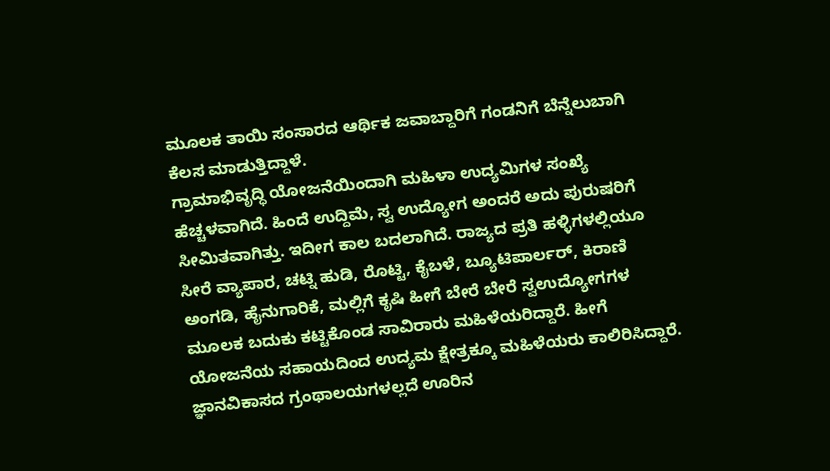ಮೂಲಕ ತಾಯಿ ಸಂಸಾರದ ಆರ್ಥಿಕ ಜವಾಬ್ದಾರಿಗೆ ಗಂಡನಿಗೆ ಬೆನ್ನೆಲುಬಾಗಿ ಕೆಲಸ ಮಾಡುತ್ತಿದ್ದಾಳೆ.
ಗ್ರಾಮಾಭಿವೃದ್ಧಿ ಯೋಜನೆಯಿಂದಾಗಿ ಮಹಿಳಾ ಉದ್ಯಮಿಗಳ ಸಂಖ್ಯೆ ಹೆಚ್ಚಳವಾಗಿದೆ. ಹಿಂದೆ ಉದ್ದಿಮೆ, ಸ್ವ ಉದ್ಯೋಗ ಅಂದರೆ ಅದು ಪುರುಷರಿಗೆ ಸೀಮಿತವಾಗಿತ್ತು. ಇದೀಗ ಕಾಲ ಬದಲಾಗಿದೆ. ರಾಜ್ಯದ ಪ್ರತಿ ಹಳ್ಳಿಗಳಲ್ಲಿಯೂ ಸೀರೆ ವ್ಯಾಪಾರ, ಚಟ್ನಿ ಹುಡಿ, ರೊಟ್ಟಿ, ಕೈಬಳೆ, ಬ್ಯೂಟಿಪಾರ್ಲರ್, ಕಿರಾಣಿ ಅಂಗಡಿ, ಹೈನುಗಾರಿಕೆ, ಮಲ್ಲಿಗೆ ಕೃಷಿ ಹೀಗೆ ಬೇರೆ ಬೇರೆ ಸ್ವಉದ್ಯೋಗಗಳ ಮೂಲಕ ಬದುಕು ಕಟ್ಟಿಕೊಂಡ ಸಾವಿರಾರು ಮಹಿಳೆಯರಿದ್ದಾರೆ. ಹೀಗೆ ಯೋಜನೆಯ ಸಹಾಯದಿಂದ ಉದ್ಯಮ ಕ್ಷೇತ್ರಕ್ಕೂ ಮಹಿಳೆಯರು ಕಾಲಿರಿಸಿದ್ದಾರೆ.
ಜ್ಞಾನವಿಕಾಸದ ಗ್ರಂಥಾಲಯಗಳಲ್ಲದೆ ಊರಿನ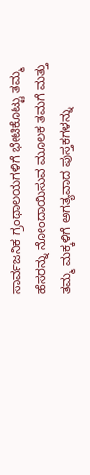ಸಾರ್ವಜನಿಕ ಗ್ರಂಥಾಲಯಗಳಿಗೆ ಭೇಟಿಕೊಟ್ಟು ತಮ್ಮ ಹೆಸರನ್ನು ನೋಂದಾಯಿಸುವ ಮೂಲಕ ತಮಗೆ ಮತ್ತು ತಮ್ಮ ಮಕ್ಕಳಿಗೆ ಅಗತ್ಯವಾದ ಪುಸ್ತಕಗಳನ್ನು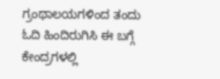ಗ್ರಂಥಾಲಯಗಳಿಂದ ತಂದು ಓದಿ ಹಿಂದಿರುಗಿಸಿ ಈ ಬಗ್ಗೆ ಕೇಂದ್ರಗಳಲ್ಲಿ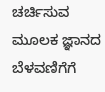ಚರ್ಚಿಸುವ ಮೂಲಕ ಜ್ಞಾನದ ಬೆಳವಣಿಗೆಗೆ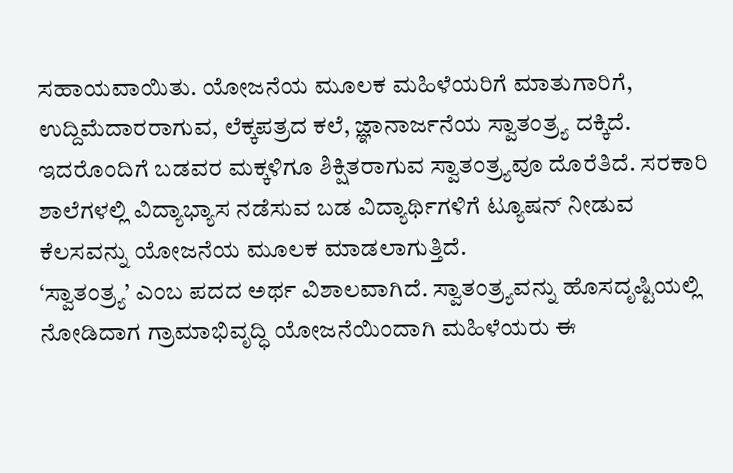ಸಹಾಯವಾಯಿತು. ಯೋಜನೆಯ ಮೂಲಕ ಮಹಿಳೆಯರಿಗೆ ಮಾತುಗಾರಿಗೆ, ಉದ್ದಿಮೆದಾರರಾಗುವ, ಲೆಕ್ಕಪತ್ರದ ಕಲೆ, ಜ್ಞಾನಾರ್ಜನೆಯ ಸ್ವಾತಂತ್ರ್ಯ ದಕ್ಕಿದೆ. ಇದರೊಂದಿಗೆ ಬಡವರ ಮಕ್ಕಳಿಗೂ ಶಿಕ್ಷಿತರಾಗುವ ಸ್ವಾತಂತ್ರ್ಯವೂ ದೊರೆತಿದೆ. ಸರಕಾರಿ ಶಾಲೆಗಳಲ್ಲಿ ವಿದ್ಯಾಭ್ಯಾಸ ನಡೆಸುವ ಬಡ ವಿದ್ಯಾರ್ಥಿಗಳಿಗೆ ಟ್ಯೂಷನ್ ನೀಡುವ ಕೆಲಸವನ್ನು ಯೋಜನೆಯ ಮೂಲಕ ಮಾಡಲಾಗುತ್ತಿದೆ.
‘ಸ್ವಾತಂತ್ರ್ಯ’ ಎಂಬ ಪದದ ಅರ್ಥ ವಿಶಾಲವಾಗಿದೆ. ಸ್ವಾತಂತ್ರ್ಯವನ್ನು ಹೊಸದೃಷ್ಟಿಯಲ್ಲಿ ನೋಡಿದಾಗ ಗ್ರಾಮಾಭಿವೃದ್ಧಿ ಯೋಜನೆಯಿಂದಾಗಿ ಮಹಿಳೆಯರು ಈ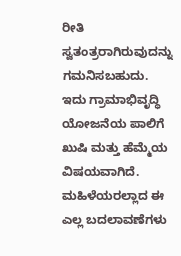ರೀತಿ ಸ್ವತಂತ್ರರಾಗಿರುವುದನ್ನು ಗಮನಿಸಬಹುದು. ಇದು ಗ್ರಾಮಾಭಿವೃದ್ಧಿ ಯೋಜನೆಯ ಪಾಲಿಗೆ ಖುಷಿ ಮತ್ತು ಹೆಮ್ಮೆಯ ವಿಷಯವಾಗಿದೆ.
ಮಹಿಳೆಯರಲ್ಲಾದ ಈ ಎಲ್ಲ ಬದಲಾವಣೆಗಳು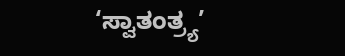‘ಸ್ವಾತಂತ್ರ್ಯ’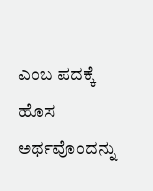ಎಂಬ ಪದಕ್ಕೆ ಹೊಸ ಅರ್ಥವೊಂದನ್ನು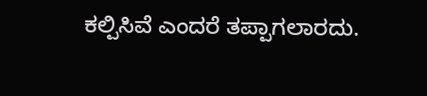ಕಲ್ಪಿಸಿವೆ ಎಂದರೆ ತಪ್ಪಾಗಲಾರದು.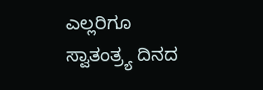ಎಲ್ಲರಿಗೂ ಸ್ವಾತಂತ್ರ್ಯ ದಿನದ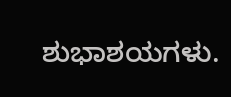ಶುಭಾಶಯಗಳು.